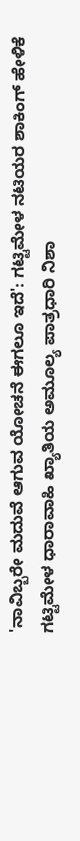'ನಾವಿಬ್ಬರೇ ಮದುವೆ ಆಗುವ ಯೋಚನೆ ಈಗಲೂ ಇದೆ': ಗಟ್ಟಿಮೇಳ ನಟಿಯರ ಶಾಕಿಂಗ್ ಹೇಳಿಕೆ
ಗಟ್ಟಿಮೇಳ ಧಾರಾವಾಹಿ ಖ್ಯಾತಿಯ ಅಮೂಲ್ಯ ಪಾತ್ರಧಾರಿ ನಿಶಾ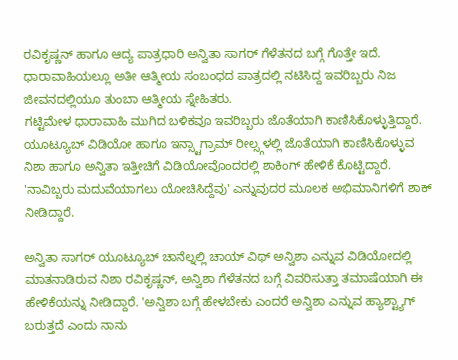ರವಿಕೃಷ್ಣನ್ ಹಾಗೂ ಆದ್ಯ ಪಾತ್ರಧಾರಿ ಅನ್ವಿತಾ ಸಾಗರ್ ಗೆಳೆತನದ ಬಗ್ಗೆ ಗೊತ್ತೇ ಇದೆ. ಧಾರಾವಾಹಿಯಲ್ಲೂ ಅತೀ ಆತ್ಮೀಯ ಸಂಬಂಧದ ಪಾತ್ರದಲ್ಲಿ ನಟಿಸಿದ್ದ ಇವರಿಬ್ಬರು ನಿಜ ಜೀವನದಲ್ಲಿಯೂ ತುಂಬಾ ಆತ್ಮೀಯ ಸ್ನೇಹಿತರು.
ಗಟ್ಟಿಮೇಳ ಧಾರಾವಾಹಿ ಮುಗಿದ ಬಳಿಕವೂ ಇವರಿಬ್ಬರು ಜೊತೆಯಾಗಿ ಕಾಣಿಸಿಕೊಳ್ಳುತ್ತಿದ್ದಾರೆ. ಯೂಟ್ಯೂಬ್ ವಿಡಿಯೋ ಹಾಗೂ ಇನ್ಸ್ಟಾಗ್ರಾಮ್ ರೀಲ್ಸ್ಗಳಲ್ಲಿ ಜೊತೆಯಾಗಿ ಕಾಣಿಸಿಕೊಳ್ಳುವ ನಿಶಾ ಹಾಗೂ ಅನ್ವಿತಾ ಇತ್ತೀಚಿಗೆ ವಿಡಿಯೋವೊಂದರಲ್ಲಿ ಶಾಕಿಂಗ್ ಹೇಳಿಕೆ ಕೊಟ್ಟಿದ್ದಾರೆ. 'ನಾವಿಬ್ಬರು ಮದುವೆಯಾಗಲು ಯೋಚಿಸಿದ್ದೆವು' ಎನ್ನುವುದರ ಮೂಲಕ ಅಭಿಮಾನಿಗಳಿಗೆ ಶಾಕ್ ನೀಡಿದ್ದಾರೆ.

ಅನ್ವಿತಾ ಸಾಗರ್ ಯೂಟ್ಯೂಬ್ ಚಾನೆಲ್ನಲ್ಲಿ ಚಾಯ್ ವಿಥ್ ಅನ್ವಿಶಾ ಎನ್ನುವ ವಿಡಿಯೋದಲ್ಲಿ ಮಾತನಾಡಿರುವ ನಿಶಾ ರವಿಕೃಷ್ಣನ್, ಅನ್ವಿಶಾ ಗೆಳೆತನದ ಬಗ್ಗೆ ವಿವರಿಸುತ್ತಾ ತಮಾಷೆಯಾಗಿ ಈ ಹೇಳಿಕೆಯನ್ನು ನೀಡಿದ್ದಾರೆ. 'ಅನ್ವಿಶಾ ಬಗ್ಗೆ ಹೇಳಬೇಕು ಎಂದರೆ ಅನ್ವಿಶಾ ಎನ್ನುವ ಹ್ಯಾಶ್ಟ್ಯಾಗ್ ಬರುತ್ತದೆ ಎಂದು ನಾನು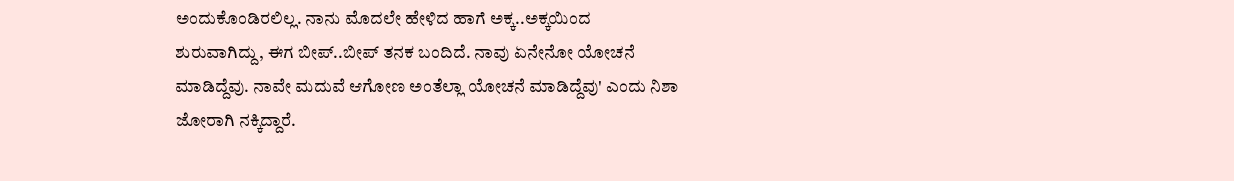ಅಂದುಕೊಂಡಿರಲಿಲ್ಲ. ನಾನು ಮೊದಲೇ ಹೇಳಿದ ಹಾಗೆ ಅಕ್ಕ..ಅಕ್ಕಯಿಂದ ಶುರುವಾಗಿದ್ದು, ಈಗ ಬೀಪ್..ಬೀಪ್ ತನಕ ಬಂದಿದೆ. ನಾವು ಏನೇನೋ ಯೋಚನೆ ಮಾಡಿದ್ದೆವು. ನಾವೇ ಮದುವೆ ಆಗೋಣ ಅಂತೆಲ್ಲಾ ಯೋಚನೆ ಮಾಡಿದ್ದೆವು' ಎಂದು ನಿಶಾ ಜೋರಾಗಿ ನಕ್ಕಿದ್ದಾರೆ.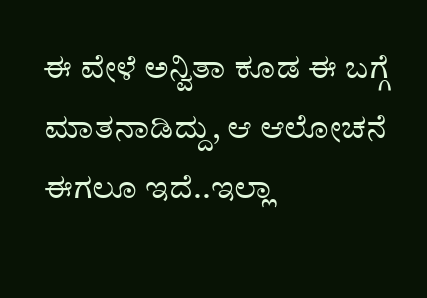ಈ ವೇಳೆ ಅನ್ವಿತಾ ಕೂಡ ಈ ಬಗ್ಗೆ ಮಾತನಾಡಿದ್ದು, ಆ ಆಲೋಚನೆ ಈಗಲೂ ಇದೆ..ಇಲ್ಲಾ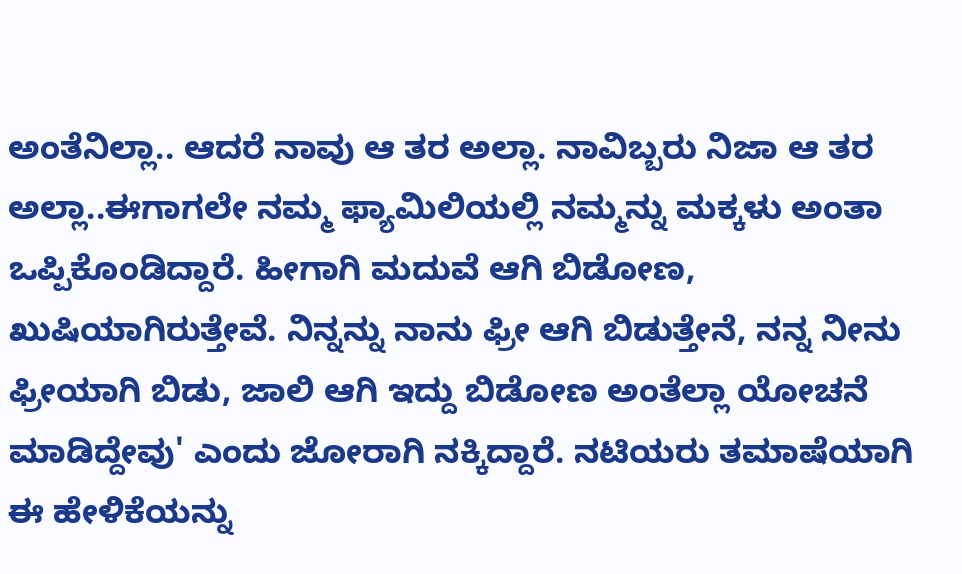ಅಂತೆನಿಲ್ಲಾ.. ಆದರೆ ನಾವು ಆ ತರ ಅಲ್ಲಾ. ನಾವಿಬ್ಬರು ನಿಜಾ ಆ ತರ ಅಲ್ಲಾ..ಈಗಾಗಲೇ ನಮ್ಮ ಫ್ಯಾಮಿಲಿಯಲ್ಲಿ ನಮ್ಮನ್ನು ಮಕ್ಕಳು ಅಂತಾ ಒಪ್ಪಿಕೊಂಡಿದ್ದಾರೆ. ಹೀಗಾಗಿ ಮದುವೆ ಆಗಿ ಬಿಡೋಣ, ಖುಷಿಯಾಗಿರುತ್ತೇವೆ. ನಿನ್ನನ್ನು ನಾನು ಫ್ರೀ ಆಗಿ ಬಿಡುತ್ತೇನೆ, ನನ್ನ ನೀನು ಫ್ರೀಯಾಗಿ ಬಿಡು, ಜಾಲಿ ಆಗಿ ಇದ್ದು ಬಿಡೋಣ ಅಂತೆಲ್ಲಾ ಯೋಚನೆ ಮಾಡಿದ್ದೇವು' ಎಂದು ಜೋರಾಗಿ ನಕ್ಕಿದ್ದಾರೆ. ನಟಿಯರು ತಮಾಷೆಯಾಗಿ ಈ ಹೇಳಿಕೆಯನ್ನು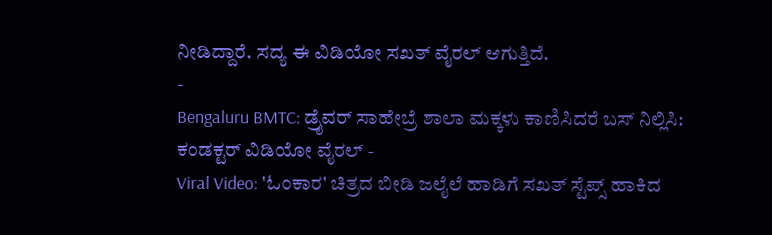ನೀಡಿದ್ದಾರೆ. ಸದ್ಯ ಈ ವಿಡಿಯೋ ಸಖತ್ ವೈರಲ್ ಆಗುತ್ತಿದೆ.
-
Bengaluru BMTC: ಡ್ರೈವರ್ ಸಾಹೇಬ್ರೆ ಶಾಲಾ ಮಕ್ಕಳು ಕಾಣಿಸಿದರೆ ಬಸ್ ನಿಲ್ಲಿಸಿ: ಕಂಡಕ್ಟರ್ ವಿಡಿಯೋ ವೈರಲ್ -
Viral Video: 'ಓಂಕಾರ' ಚಿತ್ರದ ಬೀಡಿ ಜಲೈಲೆ ಹಾಡಿಗೆ ಸಖತ್ ಸ್ಟೆಪ್ಸ್ ಹಾಕಿದ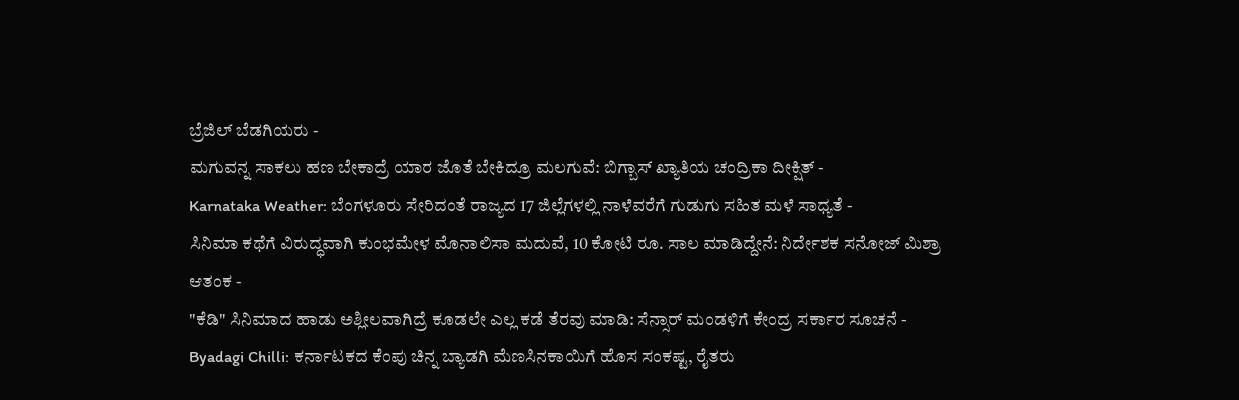ಬ್ರೆಜಿಲ್ ಬೆಡಗಿಯರು -
ಮಗುವನ್ನ ಸಾಕಲು ಹಣ ಬೇಕಾದ್ರೆ ಯಾರ ಜೊತೆ ಬೇಕಿದ್ರೂ ಮಲಗುವೆ: ಬಿಗ್ಬಾಸ್ ಖ್ಯಾತಿಯ ಚಂದ್ರಿಕಾ ದೀಕ್ಷಿತ್ -
Karnataka Weather: ಬೆಂಗಳೂರು ಸೇರಿದಂತೆ ರಾಜ್ಯದ 17 ಜಿಲ್ಲೆಗಳಲ್ಲಿ ನಾಳೆವರೆಗೆ ಗುಡುಗು ಸಹಿತ ಮಳೆ ಸಾಧ್ಯತೆ -
ಸಿನಿಮಾ ಕಥೆಗೆ ವಿರುದ್ಧವಾಗಿ ಕುಂಭಮೇಳ ಮೊನಾಲಿಸಾ ಮದುವೆ, 10 ಕೋಟಿ ರೂ. ಸಾಲ ಮಾಡಿದ್ದೇನೆ: ನಿರ್ದೇಶಕ ಸನೋಜ್ ಮಿಶ್ರಾ ಆತಂಕ -
"ಕೆಡಿ" ಸಿನಿಮಾದ ಹಾಡು ಅಶ್ಲೀಲವಾಗಿದ್ರೆ ಕೂಡಲೇ ಎಲ್ಲ ಕಡೆ ತೆರವು ಮಾಡಿ: ಸೆನ್ಸಾರ್ ಮಂಡಳಿಗೆ ಕೇಂದ್ರ ಸರ್ಕಾರ ಸೂಚನೆ -
Byadagi Chilli: ಕರ್ನಾಟಕದ ಕೆಂಪು ಚಿನ್ನ ಬ್ಯಾಡಗಿ ಮೆಣಸಿನಕಾಯಿಗೆ ಹೊಸ ಸಂಕಷ್ಟ, ರೈತರು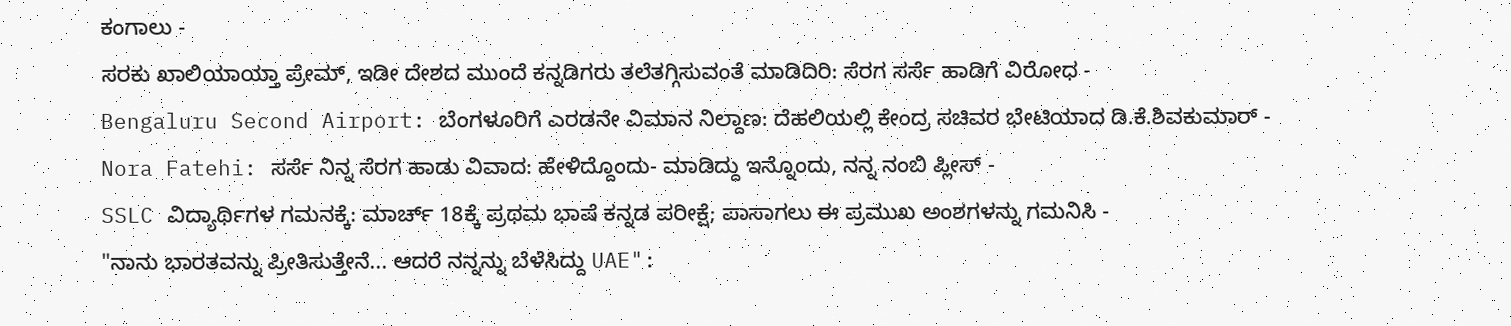ಕಂಗಾಲು -
ಸರಕು ಖಾಲಿಯಾಯ್ತಾ ಪ್ರೇಮ್, ಇಡೀ ದೇಶದ ಮುಂದೆ ಕನ್ನಡಿಗರು ತಲೆತಗ್ಗಿಸುವಂತೆ ಮಾಡಿದಿರಿ: ಸೆರಗ ಸರ್ಸೆ ಹಾಡಿಗೆ ವಿರೋಧ -
Bengaluru Second Airport: ಬೆಂಗಳೂರಿಗೆ ಎರಡನೇ ವಿಮಾನ ನಿಲ್ದಾಣ: ದೆಹಲಿಯಲ್ಲಿ ಕೇಂದ್ರ ಸಚಿವರ ಭೇಟಿಯಾದ ಡಿ.ಕೆ.ಶಿವಕುಮಾರ್ -
Nora Fatehi: ಸರ್ಸೆ ನಿನ್ನ ಸೆರಗ ಹಾಡು ವಿವಾದ: ಹೇಳಿದ್ದೊಂದು- ಮಾಡಿದ್ದು ಇನ್ನೊಂದು, ನನ್ನ ನಂಬಿ ಪ್ಲೀಸ್ -
SSLC ವಿದ್ಯಾರ್ಥಿಗಳ ಗಮನಕ್ಕೆ: ಮಾರ್ಚ್ 18ಕ್ಕೆ ಪ್ರಥಮ ಭಾಷೆ ಕನ್ನಡ ಪರೀಕ್ಷೆ; ಪಾಸಾಗಲು ಈ ಪ್ರಮುಖ ಅಂಶಗಳನ್ನು ಗಮನಿಸಿ -
"ನಾನು ಭಾರತವನ್ನು ಪ್ರೀತಿಸುತ್ತೇನೆ... ಆದರೆ ನನ್ನನ್ನು ಬೆಳೆಸಿದ್ದು UAE":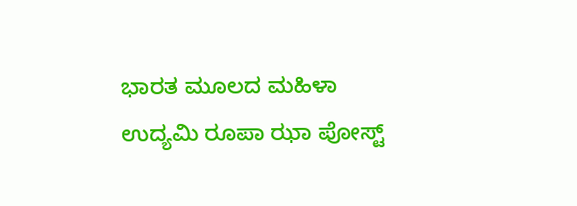ಭಾರತ ಮೂಲದ ಮಹಿಳಾ ಉದ್ಯಮಿ ರೂಪಾ ಝಾ ಪೋಸ್ಟ್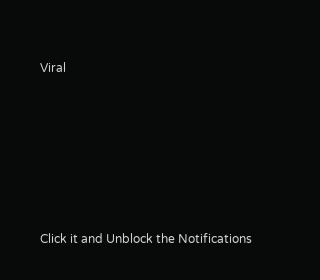Viral












Click it and Unblock the Notifications